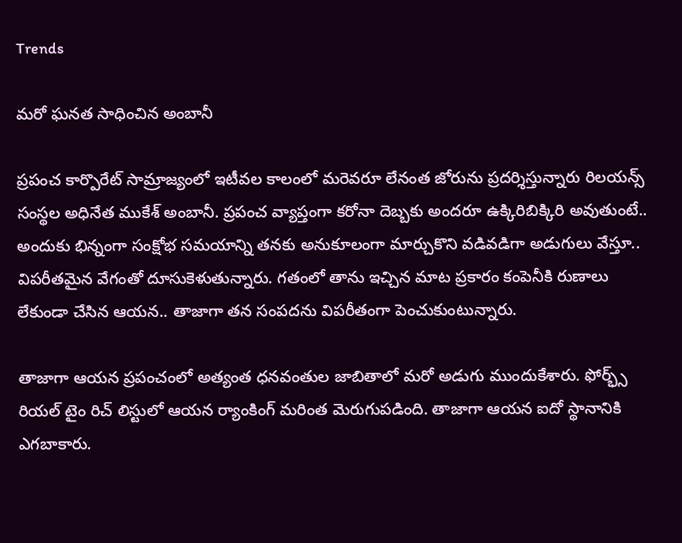Trends

మరో ఘనత సాధించిన అంబానీ

ప్రపంచ కార్పొరేట్ సామ్రాజ్యంలో ఇటీవల కాలంలో మరెవరూ లేనంత జోరును ప్రదర్శిస్తున్నారు రిలయన్స్ సంస్థల అధినేత ముకేశ్ అంబానీ. ప్రపంచ వ్యాప్తంగా కరోనా దెబ్బకు అందరూ ఉక్కిరిబిక్కిరి అవుతుంటే.. అందుకు భిన్నంగా సంక్షోభ సమయాన్ని తనకు అనుకూలంగా మార్చుకొని వడివడిగా అడుగులు వేస్తూ.. విపరీతమైన వేగంతో దూసుకెళుతున్నారు. గతంలో తాను ఇచ్చిన మాట ప్రకారం కంపెనీకి రుణాలు లేకుండా చేసిన ఆయన.. తాజాగా తన సంపదను విపరీతంగా పెంచుకుంటున్నారు.

తాజాగా ఆయన ప్రపంచంలో అత్యంత ధనవంతుల జాబితాలో మరో అడుగు ముందుకేశారు. ఫోర్భ్స్ రియల్ టైం రిచ్ లిస్టులో ఆయన ర్యాంకింగ్ మరింత మెరుగుపడింది. తాజాగా ఆయన ఐదో స్థానానికి ఎగబాకారు.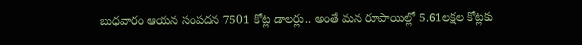బుధవారం ఆయన సంపదన 7501 కోట్ల డాలర్లు.. అంతే మన రూపాయిల్లో 5.61లక్షల కోట్లకు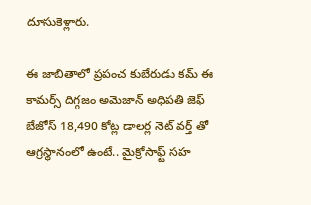దూసుకెళ్లారు.

ఈ జాబితాలో ప్రపంచ కుబేరుడు కమ్ ఈ కామర్స్ దిగ్గజం అమెజాన్ అధిపతి జెఫ్ బేజోస్ 18,490 కోట్ల డాలర్ల నెట్ వర్త్ తో ఆగ్రస్థానంలో ఉంటే.. మైక్రోసాఫ్ట్ సహ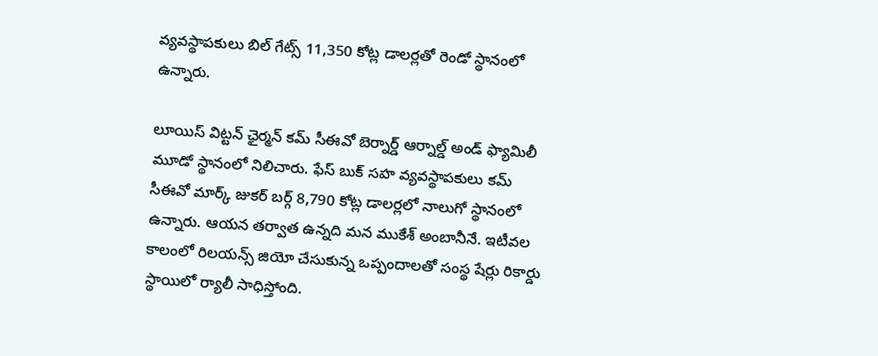వ్యవస్థాపకులు బిల్ గేట్స్ 11,350 కోట్ల డాలర్లతో రెండో స్థానంలో ఉన్నారు.

లూయిస్ విట్టన్ ఛైర్మన్ కమ్ సీఈవో బెర్నార్డ్ ఆర్నాల్డ్ అండ్ ఫ్యామిలీ మూడో స్థానంలో నిలిచారు. ఫేస్ బుక్ సహ వ్యవస్థాపకులు కమ్ సీఈవో మార్క్ జుకర్ బర్గ్ 8,790 కోట్ల డాలర్లలో నాలుగో స్థానంలో ఉన్నారు. ఆయన తర్వాత ఉన్నది మన ముకేశ్ అంబానీనే. ఇటీవల కాలంలో రిలయన్స్ జియో చేసుకున్న ఒప్పందాలతో సంస్థ షేర్లు రికార్డు స్థాయిలో ర్యాలీ సాధిస్తోంది.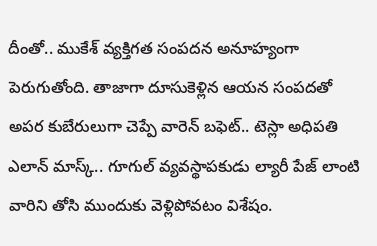దీంతో.. ముకేశ్ వ్యక్తిగత సంపదన అనూహ్యంగా పెరుగుతోంది. తాజాగా దూసుకెళ్లిన ఆయన సంపదతో అపర కుబేరులుగా చెప్పే వారెన్ బఫెట్.. టెస్లా అధిపతి ఎలాన్ మాస్క్.. గూగుల్ వ్యవస్థాపకుడు ల్యారీ పేజ్ లాంటి వారిని తోసి ముందుకు వెళ్లిపోవటం విశేషం.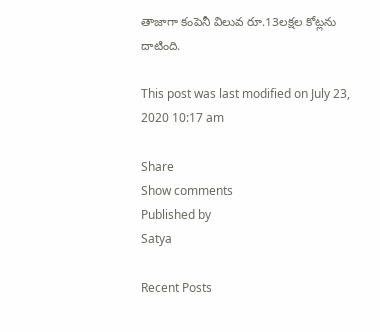తాజాగా కంపెనీ విలువ రూ.13లక్షల కోట్లను దాటింది.

This post was last modified on July 23, 2020 10:17 am

Share
Show comments
Published by
Satya

Recent Posts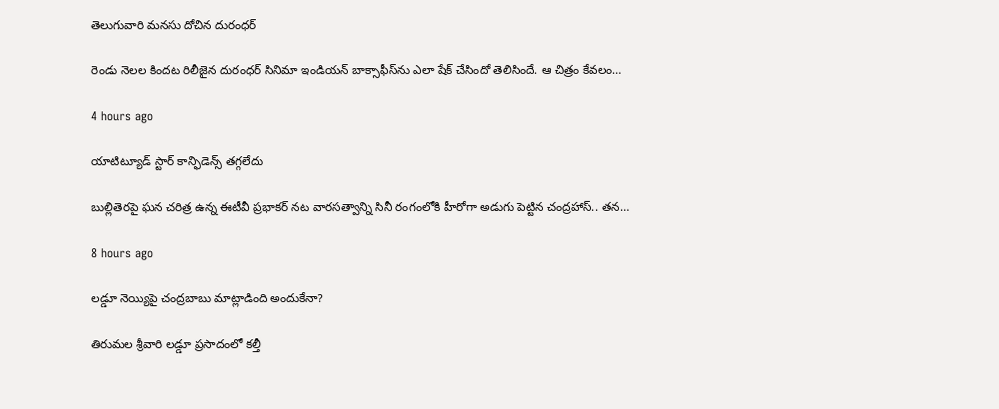తెలుగువారి మ‌న‌సు దోచిన‌ దురంధ‌ర్

రెండు నెల‌ల కింద‌ట రిలీజైన దురంధ‌ర్ సినిమా ఇండియ‌న్ బాక్సాఫీస్‌ను ఎలా షేక్ చేసిందో తెలిసిందే. ఆ చిత్రం కేవ‌లం…

4 hours ago

యాటిట్యూడ్ స్టార్ కాన్ఫిడెన్స్ త‌గ్గ‌లేదు

బుల్లితెర‌పై ఘ‌న చ‌రిత్ర ఉన్న ఈటీవీ ప్ర‌భాక‌ర్ న‌ట‌ వార‌స‌త్వాన్ని సినీ రంగంలోకి హీరోగా అడుగు పెట్టిన చంద్ర‌హాస్.. త‌న…

8 hours ago

లడ్డూ నెయ్యిపై చంద్రబాబు మాట్లాడింది అందుకేనా?

తిరుమల శ్రీవారి ల‌డ్డూ ప్ర‌సాదంలో క‌ల్తీ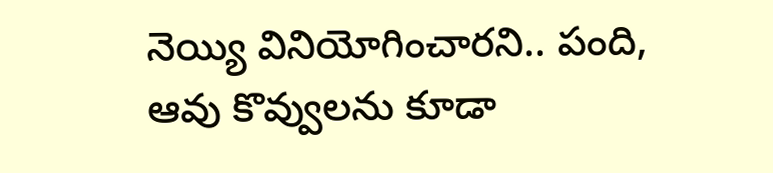నెయ్యి వినియోగించార‌ని.. పంది, ఆవు కొవ్వుల‌ను కూడా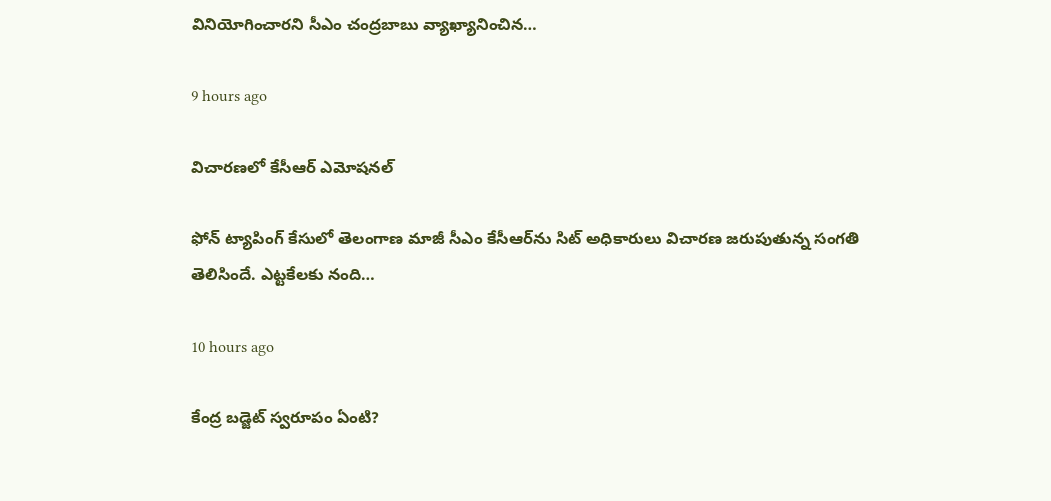వినియోగించార‌ని సీఎం చంద్ర‌బాబు వ్యాఖ్యానించిన…

9 hours ago

విచారణలో కేసీఆర్ ఎమోషనల్

ఫోన్ ట్యాపింగ్ కేసులో తెలంగాణ మాజీ సీఎం కేసీఆర్‌ను సిట్ అధికారులు విచారణ జరుపుతున్న సంగతి తెలిసిందే. ఎట్టకేలకు నంది…

10 hours ago

కేంద్ర బ‌డ్జెట్ స్వ‌రూపం ఏంటి?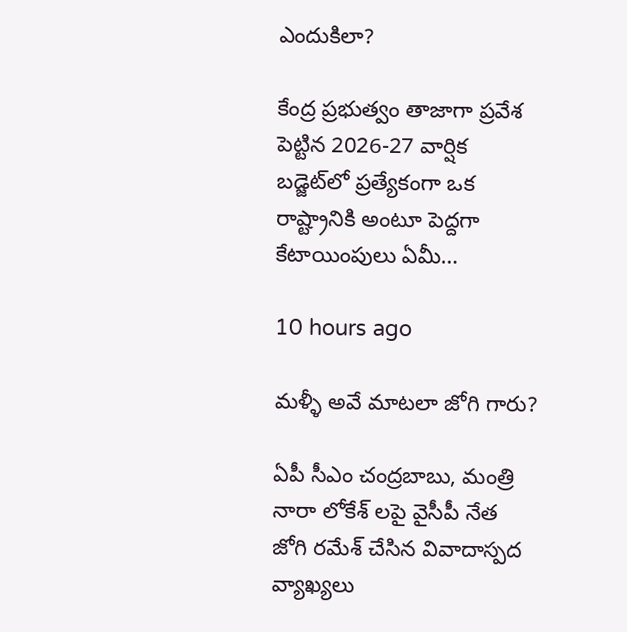ఎందుకిలా?

కేంద్ర ప్ర‌భుత్వం తాజాగా ప్ర‌వేశ పెట్టిన 2026-27 వార్షిక బ‌డ్జెట్‌లో ప్ర‌త్యేకంగా ఒక రాష్ట్రానికి అంటూ పెద్ద‌గా కేటాయింపులు ఏమీ…

10 hours ago

మళ్ళీ అవే మాటలా జోగి గారు?

ఏపీ సీఎం చంద్రబాబు, మంత్రి నారా లోకేశ్ లపై వైసీపీ నేత జోగి రమేశ్ చేసిన వివాదాస్పద వ్యాఖ్యలు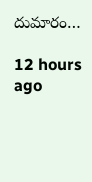దుమారం…

12 hours ago